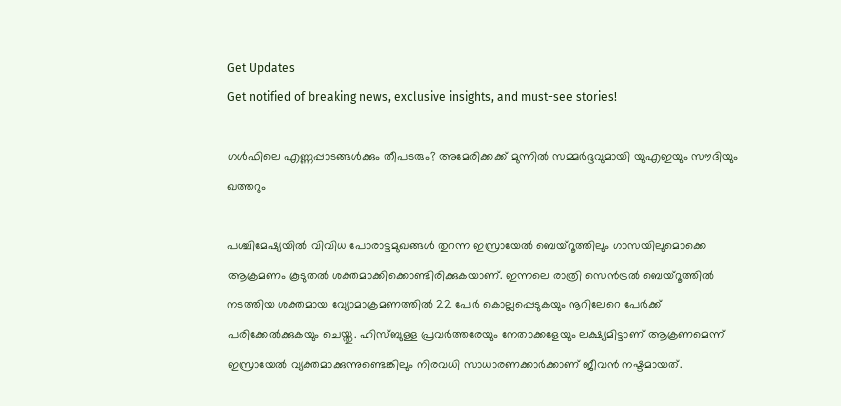Get Updates
Get notified of breaking news, exclusive insights, and must-see stories!

ഗൾഫിലെ എണ്ണപ്പാടങ്ങൾക്കും തീപടരും? അമേരിക്കക്ക് മുന്നിൽ സമ്മർദ്ദവുമായി യുഎഇയും സൗദിയും ഖത്തറും

പശ്ചിമേഷ്യയില്‍ വിവിധ പോരാട്ടമുഖങ്ങള്‍ തുറന്ന ഇസ്രായേല്‍ ബെയ്റൂത്തിലും ഗാസയിലുമൊക്കെ ആക്രമണം കൂടുതല്‍ ശക്തമാക്കിക്കൊണ്ടിരിക്കുകയാണ്. ഇന്നലെ രാത്രി സെന്‍ട്രല്‍ ബെയ്റൂത്തില്‍ നടത്തിയ ശക്തമായ വ്യോമാക്രമണത്തില്‍ 22 പേർ കൊല്ലപ്പെടുകയും നൂറിലേറെ പേർക്ക് പരിക്കേല്‍ക്കുകയും ചെയ്തു. ഹിസ്ബുള്ള പ്രവർത്തരേയും നേതാക്കളേയും ലക്ഷ്യമിട്ടാണ് ആക്രണമെന്ന് ഇസ്രായേല്‍ വ്യക്തമാക്കുന്നുണ്ടെങ്കിലും നിരവധി സാധാരണക്കാർക്കാണ് ജീവന്‍ നഷ്ടമായത്.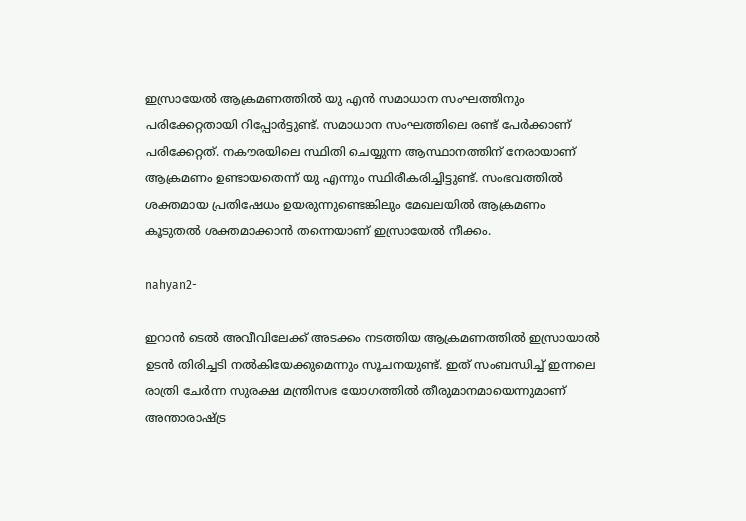ഇസ്രായേല്‍ ആക്രമണത്തില്‍ യു എന്‍ സമാധാന സംഘത്തിനും പരിക്കേറ്റതായി റിപ്പോർട്ടുണ്ട്. സമാധാന സംഘത്തിലെ രണ്ട് പേർക്കാണ് പരിക്കേറ്റത്. നകൗരയിലെ സ്ഥിതി ചെയ്യുന്ന ആസ്ഥാനത്തിന് നേരായാണ് ആക്രമണം ഉണ്ടായതെന്ന് യു എന്നും സ്ഥിരീകരിച്ചിട്ടുണ്ട്. സംഭവത്തില്‍ ശക്തമായ പ്രതിഷേധം ഉയരുന്നുണ്ടെങ്കിലും മേഖലയില്‍ ആക്രമണം കൂടുതല്‍ ശക്തമാക്കാന്‍ തന്നെയാണ് ഇസ്രായേല്‍ നീക്കം.

nahyan2-

ഇറാന്‍ ടെല്‍ അവീവിലേക്ക് അടക്കം നടത്തിയ ആക്രമണത്തില്‍ ഇസ്രായാല്‍ ഉടന്‍ തിരിച്ചടി നല്‍കിയേക്കുമെന്നും സൂചനയുണ്ട്. ഇത് സംബന്ധിച്ച് ഇന്നലെ രാത്രി ചേർന്ന സുരക്ഷ മന്ത്രിസഭ യോഗത്തില്‍ തീരുമാനമായെന്നുമാണ് അന്താരാഷ്ട്ര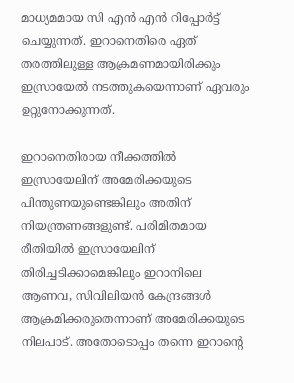മാധ്യമമായ സി എന്‍ എന്‍ റിപ്പോർട്ട് ചെയ്യുന്നത്. ഇറാനെതിരെ ഏത് തരത്തിലുള്ള ആക്രമണമായിരിക്കും ഇസ്രായേല്‍ നടത്തുകയെന്നാണ് ഏവരും ഉറ്റുനോക്കുന്നത്.

ഇറാനെതിരായ നീക്കത്തില്‍ ഇസ്രായേലിന് അമേരിക്കയുടെ പിന്തുണയുണ്ടെങ്കിലും അതിന് നിയന്ത്രണങ്ങളുണ്ട്. പരിമിതമായ രീതിയില്‍ ഇസ്രായേലിന് തിരിച്ചടിക്കാമെങ്കിലും ഇറാനിലെ ആണവ, സിവിലിയന്‍ കേന്ദ്രങ്ങള്‍ ആക്രമിക്കരുതെന്നാണ് അമേരിക്കയുടെ നിലപാട്. അതോടൊപ്പം തന്നെ ഇറാന്റെ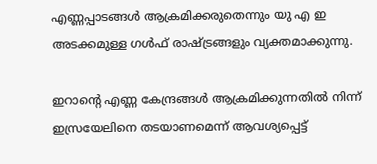എണ്ണപ്പാടങ്ങള്‍ ആക്രമിക്കരുതെന്നും യു എ ഇ അടക്കമുള്ള ഗള്‍ഫ് രാഷ്ട്രങ്ങളും വ്യക്തമാക്കുന്നു.

ഇറാൻ്റെ എണ്ണ കേന്ദ്രങ്ങൾ ആക്രമിക്കുന്നതിൽ നിന്ന് ഇസ്രയേലിനെ തടയാണമെന്ന് ആവശ്യപ്പെട്ട്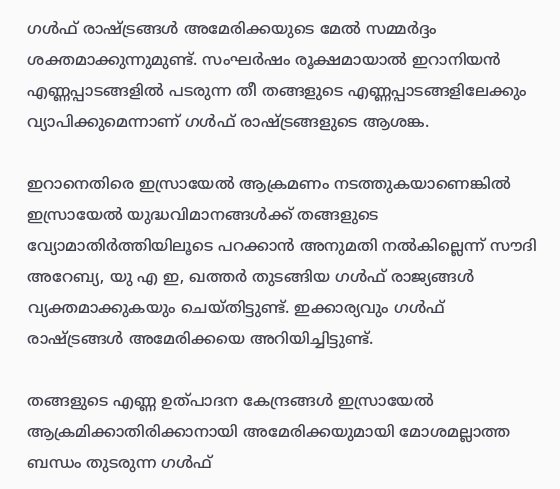ഗള്‍ഫ് രാഷ്ട്രങ്ങള്‍ അമേരിക്കയുടെ മേല്‍ സമ്മർദ്ദം ശക്തമാക്കുന്നുമുണ്ട്. സംഘർഷം രൂക്ഷമായാല്‍ ഇറാനിയന്‍ എണ്ണപ്പാടങ്ങളില്‍ പടരുന്ന തീ തങ്ങളുടെ എണ്ണപ്പാടങ്ങളിലേക്കും വ്യാപിക്കുമെന്നാണ് ഗള്‍ഫ് രാഷ്ട്രങ്ങളുടെ ആശങ്ക.

ഇറാനെതിരെ ഇസ്രായേല്‍ ആക്രമണം നടത്തുകയാണെങ്കില്‍ ഇസ്രായേല്‍ യുദ്ധവിമാനങ്ങള്‍ക്ക് തങ്ങളുടെ വ്യോമാതിർത്തിയിലൂടെ പറക്കാന്‍ അനുമതി നല്‍കില്ലെന്ന് സൗദി അറേബ്യ, യു എ ഇ, ഖത്തർ തുടങ്ങിയ ഗള്‍ഫ് രാജ്യങ്ങള്‍ വ്യക്തമാക്കുകയും ചെയ്തിട്ടുണ്ട്. ഇക്കാര്യവും ഗള്‍ഫ് രാഷ്ട്രങ്ങള്‍ അമേരിക്കയെ അറിയിച്ചിട്ടുണ്ട്.

തങ്ങളുടെ എണ്ണ ഉത്പാദന കേന്ദ്രങ്ങള്‍ ഇസ്രായേല്‍ ആക്രമിക്കാതിരിക്കാനായി അമേരിക്കയുമായി മോശമല്ലാത്ത ബന്ധം തുടരുന്ന ഗള്‍ഫ്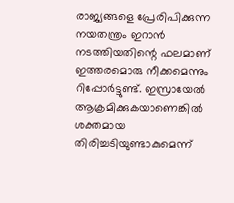രാജ്യങ്ങളെ പ്രേരിപിക്കുന്ന നയതന്ത്രം ഇറാന്‍ നടത്തിയതിന്റെ ഫലമാണ് ഇത്തരമൊരു നീക്കമെന്നും റിപ്പോർട്ടുണ്ട്. ഇസ്രായേല്‍ ആക്രമിക്കുകയാണെങ്കില്‍ ശക്തമായ തിരിച്ചടിയുണ്ടാകുമെന്ന്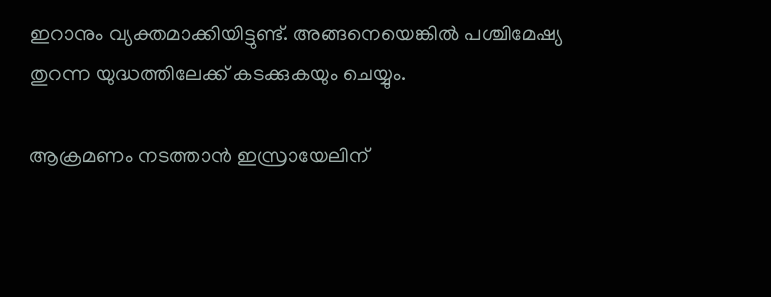ഇറാനും വ്യക്തമാക്കിയിട്ടുണ്ട്. അങ്ങനെയെങ്കില്‍ പശ്ചിമേഷ്യ തുറന്ന യുദ്ധത്തിലേക്ക് കടക്കുകയും ചെയ്യും.

ആക്രമണം നടത്താൻ ഇസ്രായേലിന്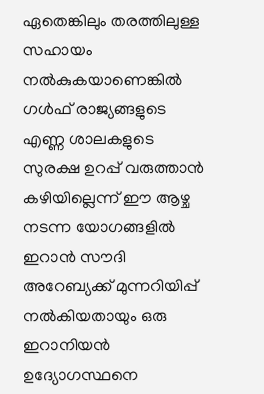ഏതെങ്കിലും തരത്തിലുള്ള സഹായം നല്‍കുകയാണെങ്കില്‍ ഗൾഫ് രാജ്യങ്ങളുടെ എണ്ണ ശാലകളുടെ സുരക്ഷ ഉറപ്പ് വരുത്താന്‍ കഴിയില്ലെന്ന് ഈ ആഴ്ച നടന്ന യോഗങ്ങളിൽ ഇറാൻ സൗദി അറേബ്യക്ക് മുന്നറിയിപ്പ് നൽകിയതായും ഒരു ഇറാനിയന്‍ ഉദ്യോഗസ്ഥനെ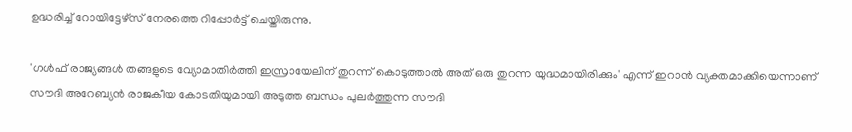ഉദ്ധരിച്ച് റോയിട്ടേഴ്സ് നേരത്തെ റിപ്പോർട്ട് ചെയ്തിരുന്നു.

'ഗൾഫ് രാജ്യങ്ങൾ തങ്ങളുടെ വ്യോമാതിർത്തി ഇസ്രായേലിന് തുറന്ന് കൊടുത്താൽ അത് ഒരു തുറന്ന യുദ്ധമായിരിക്കും' എന്ന് ഇറാന്‍ വ്യക്തമാക്കിയെന്നാണ് സൗദി അറേബ്യന്‍ രാജകീയ കോടതിയുമായി അടുത്ത ബന്ധം പുലർത്തുന്ന സൗദി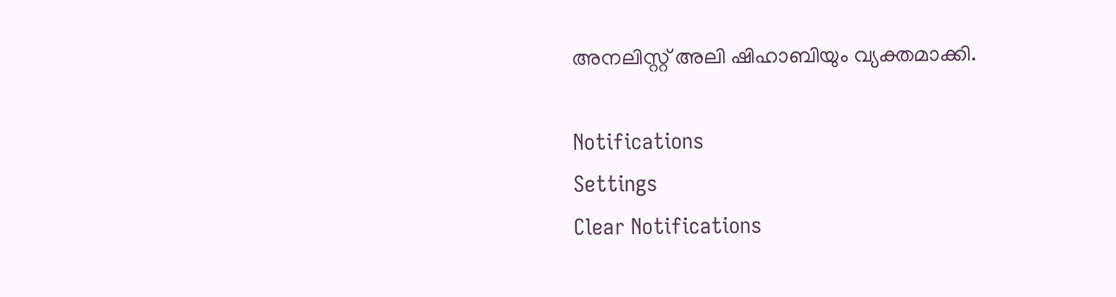അനലിസ്റ്റ് അലി ഷിഹാബിയും വ്യക്തമാക്കി.

Notifications
Settings
Clear Notifications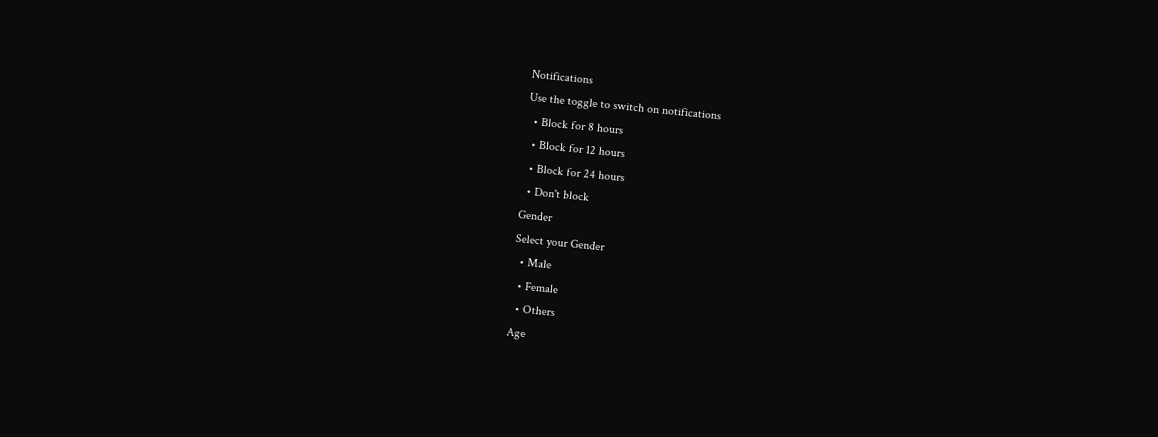Notifications
Use the toggle to switch on notifications
  • Block for 8 hours
  • Block for 12 hours
  • Block for 24 hours
  • Don't block
Gender
Select your Gender
  • Male
  • Female
  • Others
Age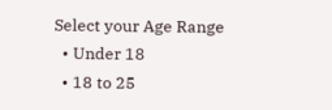Select your Age Range
  • Under 18
  • 18 to 25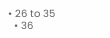• 26 to 35
  • 36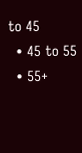to 45
  • 45 to 55
  • 55+